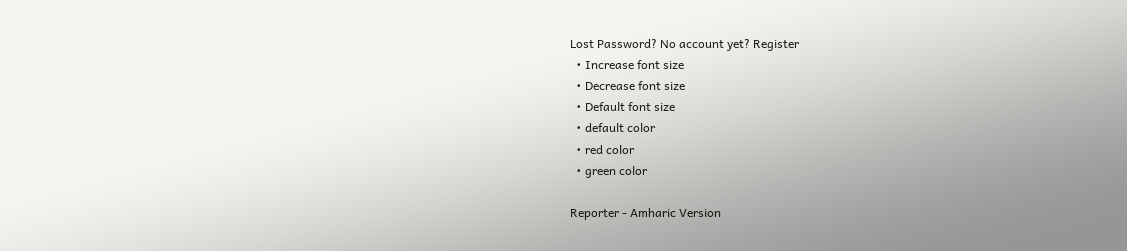Lost Password? No account yet? Register
  • Increase font size
  • Decrease font size
  • Default font size
  • default color
  • red color
  • green color

Reporter - Amharic Version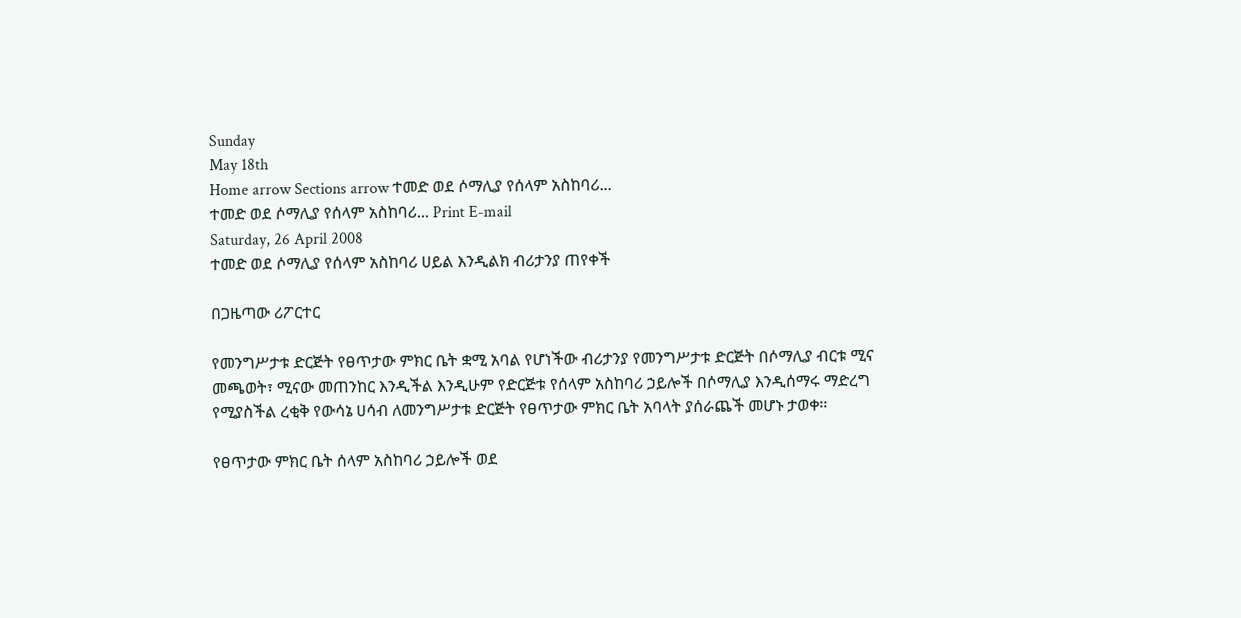Sunday
May 18th
Home arrow Sections arrow ተመድ ወደ ሶማሊያ የሰላም አስከባሪ...
ተመድ ወደ ሶማሊያ የሰላም አስከባሪ... Print E-mail
Saturday, 26 April 2008
ተመድ ወደ ሶማሊያ የሰላም አስከባሪ ሀይል እንዲልክ ብሪታንያ ጠየቀች

በጋዜጣው ሪፖርተር

የመንግሥታቱ ድርጅት የፀጥታው ምክር ቤት ቋሚ አባል የሆነችው ብሪታንያ የመንግሥታቱ ድርጅት በሶማሊያ ብርቱ ሚና መጫወት፣ ሚናው መጠንከር እንዲችል እንዲሁም የድርጅቱ የሰላም አስከባሪ ኃይሎች በሶማሊያ እንዲሰማሩ ማድረግ የሚያስችል ረቂቅ የውሳኔ ሀሳብ ለመንግሥታቱ ድርጅት የፀጥታው ምክር ቤት አባላት ያሰራጨች መሆኑ ታወቀ፡፡

የፀጥታው ምክር ቤት ሰላም አስከባሪ ኃይሎች ወደ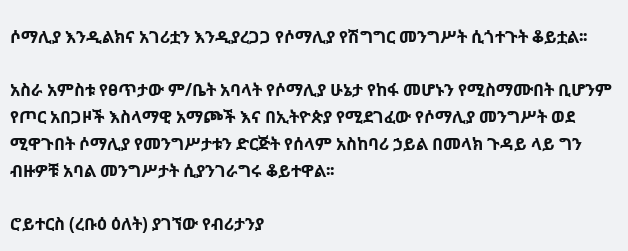ሶማሊያ እንዲልክና አገሪቷን እንዲያረጋጋ የሶማሊያ የሽግግር መንግሥት ሲጎተጉት ቆይቷል፡፡

አስራ አምስቱ የፀጥታው ም/ቤት አባላት የሶማሊያ ሁኔታ የከፋ መሆኑን የሚስማሙበት ቢሆንም የጦር አበጋዞች እስላማዊ አማጮች እና በኢትዮጵያ የሚደገፈው የሶማሊያ መንግሥት ወደ ሚዋጉበት ሶማሊያ የመንግሥታቱን ድርጅት የሰላም አስከባሪ ኃይል በመላክ ጉዳይ ላይ ግን ብዙዎቹ አባል መንግሥታት ሲያንገራግሩ ቆይተዋል፡፡

ሮይተርስ (ረቡዕ ዕለት) ያገኘው የብሪታንያ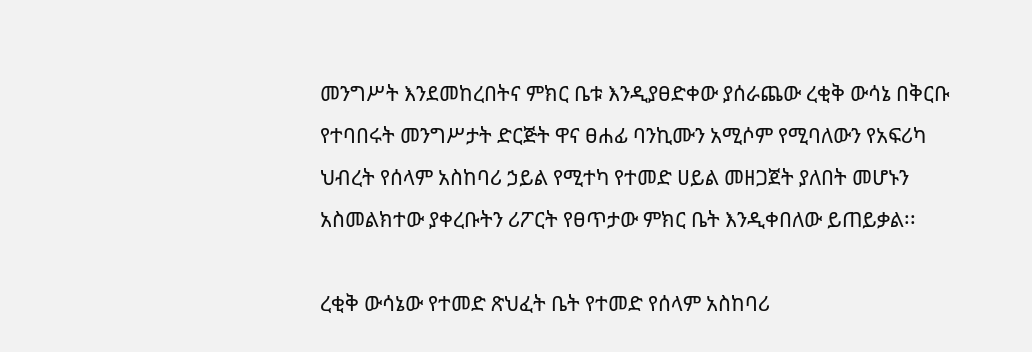መንግሥት እንደመከረበትና ምክር ቤቱ እንዲያፀድቀው ያሰራጨው ረቂቅ ውሳኔ በቅርቡ የተባበሩት መንግሥታት ድርጅት ዋና ፀሐፊ ባንኪሙን አሚሶም የሚባለውን የአፍሪካ ህብረት የሰላም አስከባሪ ኃይል የሚተካ የተመድ ሀይል መዘጋጀት ያለበት መሆኑን አስመልክተው ያቀረቡትን ሪፖርት የፀጥታው ምክር ቤት እንዲቀበለው ይጠይቃል፡፡

ረቂቅ ውሳኔው የተመድ ጽህፈት ቤት የተመድ የሰላም አስከባሪ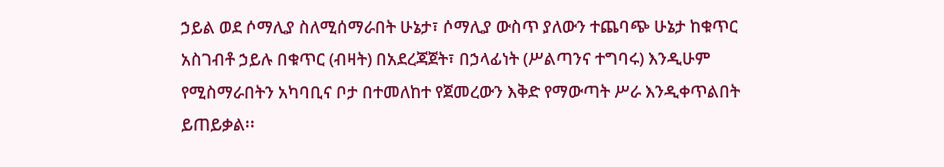ኃይል ወደ ሶማሊያ ስለሚሰማራበት ሁኔታ፣ ሶማሊያ ውስጥ ያለውን ተጨባጭ ሁኔታ ከቁጥር አስገብቶ ኃይሉ በቁጥር (ብዛት) በአደረጃጀት፣ በኃላፊነት (ሥልጣንና ተግባሩ) እንዲሁም የሚስማራበትን አካባቢና ቦታ በተመለከተ የጀመረውን እቅድ የማውጣት ሥራ እንዲቀጥልበት ይጠይቃል፡፡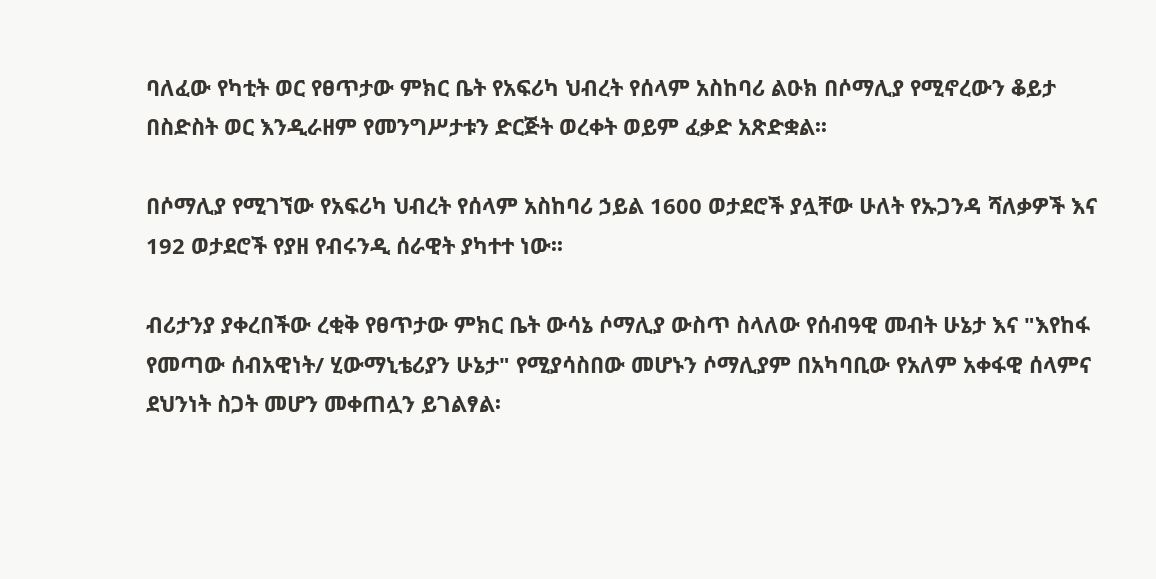ባለፈው የካቲት ወር የፀጥታው ምክር ቤት የአፍሪካ ህብረት የሰላም አስከባሪ ልዑክ በሶማሊያ የሚኖረውን ቆይታ በስድስት ወር እንዲራዘም የመንግሥታቱን ድርጅት ወረቀት ወይም ፈቃድ አጽድቋል፡፡

በሶማሊያ የሚገኘው የአፍሪካ ህብረት የሰላም አስከባሪ ኃይል 1600 ወታደሮች ያሏቸው ሁለት የኡጋንዳ ሻለቃዎች እና 192 ወታደሮች የያዘ የብሩንዲ ሰራዊት ያካተተ ነው፡፡

ብሪታንያ ያቀረበችው ረቂቅ የፀጥታው ምክር ቤት ውሳኔ ሶማሊያ ውስጥ ስላለው የሰብዓዊ መብት ሁኔታ እና "እየከፋ የመጣው ሰብአዊነት/ ሂውማኒቴሪያን ሁኔታ" የሚያሳስበው መሆኑን ሶማሊያም በአካባቢው የአለም አቀፋዊ ሰላምና ደህንነት ስጋት መሆን መቀጠሏን ይገልፃል፡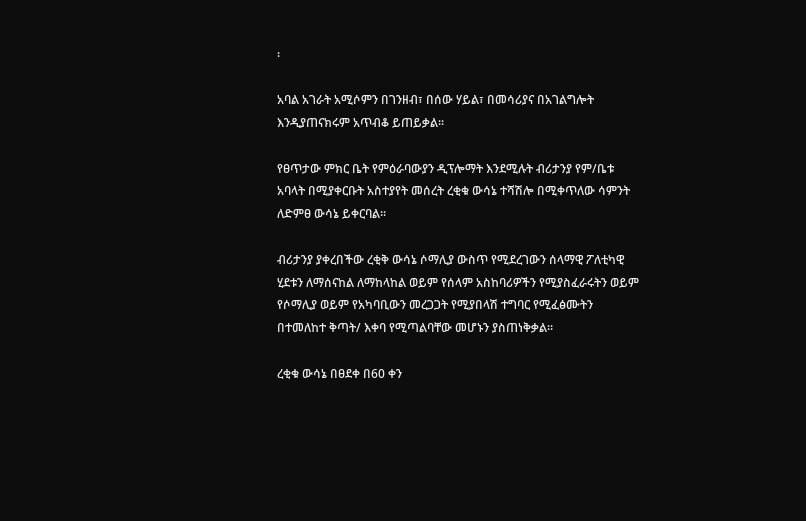፡

አባል አገራት አሚሶምን በገንዘብ፣ በሰው ሃይል፣ በመሳሪያና በአገልግሎት እንዲያጠናክሩም አጥብቆ ይጠይቃል፡፡

የፀጥታው ምክር ቤት የምዕራባውያን ዲፕሎማት እንደሚሉት ብሪታንያ የም/ቤቱ አባላት በሚያቀርቡት አስተያየት መሰረት ረቂቁ ውሳኔ ተሻሽሎ በሚቀጥለው ሳምንት ለድምፀ ውሳኔ ይቀርባል፡፡

ብሪታንያ ያቀረበችው ረቂቅ ውሳኔ ሶማሊያ ውስጥ የሚደረገውን ሰላማዊ ፖለቲካዊ ሂደቱን ለማሰናከል ለማከላከል ወይም የሰላም አስከባሪዎችን የሚያስፈራሩትን ወይም የሶማሊያ ወይም የአካባቢውን መረጋጋት የሚያበላሽ ተግባር የሚፈፅሙትን በተመለከተ ቅጣት/ እቀባ የሚጣልባቸው መሆኑን ያስጠነቅቃል፡፡

ረቂቁ ውሳኔ በፀደቀ በ60 ቀን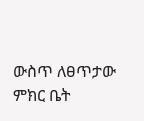ውስጥ ለፀጥታው ምክር ቤት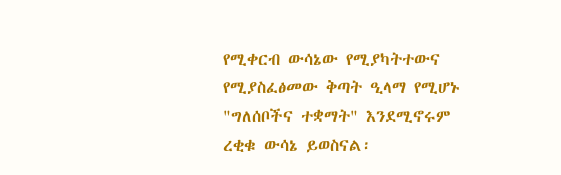የሚቀርብ ውሳኔው የሚያካትተውና የሚያስፈፅመው ቅጣት ዒላማ የሚሆኑ "ግለሰቦችና ተቋማት" እንደሚኖሩም ረቂቁ ውሳኔ ይወስናል፡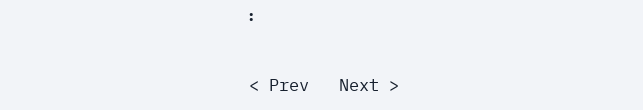፡

< Prev   Next >